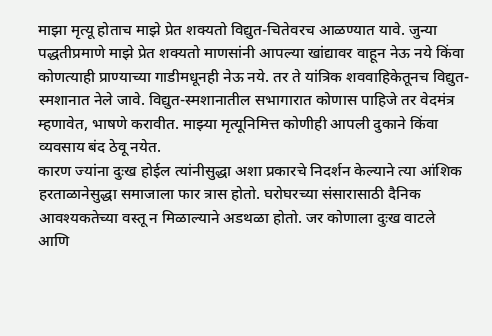माझा मृत्यू होताच माझे प्रेत शक्यतो विद्युत-चितेवरच आळण्यात यावे. जुन्या पद्धतीप्रमाणे माझे प्रेत शक्यतो माणसांनी आपल्या खांद्यावर वाहून नेऊ नये किंवा कोणत्याही प्राण्याच्या गाडीमधूनही नेऊ नये. तर ते यांत्रिक शववाहिकेतूनच विद्युत-स्मशानात नेले जावे. विद्युत-स्मशानातील सभागारात कोणास पाहिजे तर वेदमंत्र म्हणावेत, भाषणे करावीत. माझ्या मृत्यूनिमित्त कोणीही आपली दुकाने किंवा व्यवसाय बंद ठेवू नयेत.
कारण ज्यांना दुःख होईल त्यांनीसुद्धा अशा प्रकारचे निदर्शन केल्याने त्या आंशिक हरताळानेसुद्धा समाजाला फार त्रास होतो. घरोघरच्या संसारासाठी दैनिक आवश्यकतेच्या वस्तू न मिळाल्याने अडथळा होतो. जर कोणाला दुःख वाटले आणि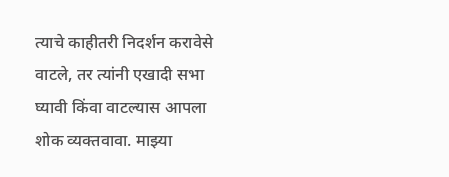त्याचे काहीतरी निदर्शन करावेसे वाटले, तर त्यांनी एखादी सभा घ्यावी किंवा वाटल्यास आपला शोक व्यक्तवावा. माझ्या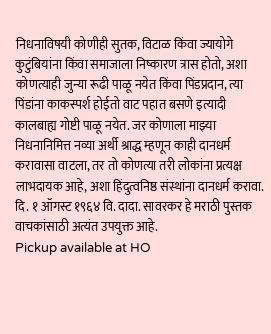निधनाविषयी कोणीही सुतक, विटाळ किंवा ज्यायोगे कुटुंबियांना किंवा समाजाला निष्कारण त्रास होतो, अशा कोणत्याही जुन्या रूढी पाळू नयेत किंवा पिंडप्रदान, त्या पिंडांना काकस्पर्श होईतो वाट पहात बसणे इत्यादी कालबाह्य गोष्टी पाळू नयेत. जर कोणाला माझ्या निधनानिमित्त नव्या अर्थी श्राद्ध म्हणून काही दानधर्म करावासा वाटला, तर तो कोणत्या तरी लोकांना प्रत्यक्ष लाभदायक आहे, अशा हिंदुत्वनिष्ठ संस्थांना दानधर्म करावा.
दि. १ ऑगस्ट १९६४ वि. दादा. सावरकर हे मराठी पुस्तक वाचकांसाठी अत्यंत उपयुक्त आहे.
Pickup available at HO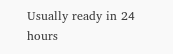Usually ready in 24 hours